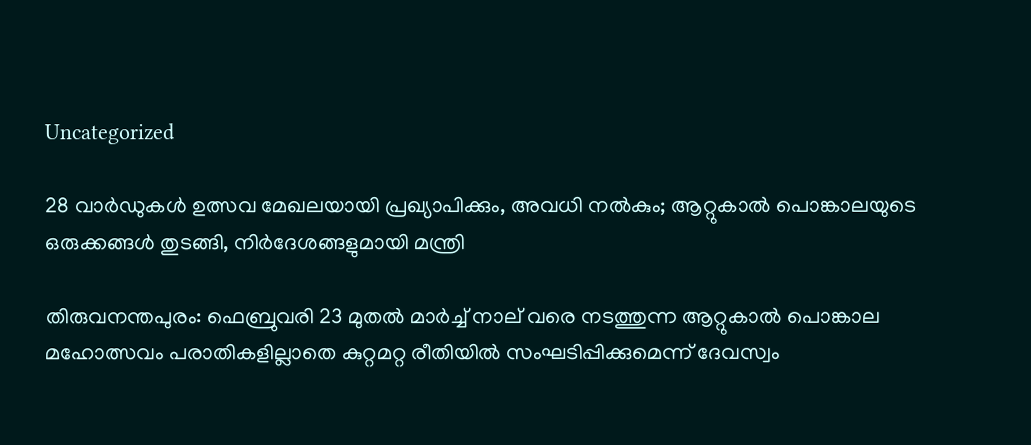Uncategorized

28 വാർഡുകൾ ഉത്സവ മേഖലയായി പ്രഖ്യാപിക്കും, അവധി നൽകും; ആറ്റുകാൽ പൊങ്കാലയുടെ ഒരുക്കങ്ങൾ തുടങ്ങി, നിർദേശങ്ങളുമായി മന്ത്രി

തിരുവനന്തപുരം: ഫെബ്രുവരി 23 മുതൽ മാർച്ച് നാല് വരെ നടത്തുന്ന ആറ്റുകാൽ പൊങ്കാല മഹോത്സവം പരാതികളില്ലാതെ കുറ്റമറ്റ രീതിയിൽ സംഘടിപ്പിക്കുമെന്ന് ദേവസ്വം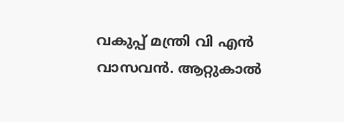വകുപ്പ് മന്ത്രി വി എൻ വാസവൻ. ആറ്റുകാൽ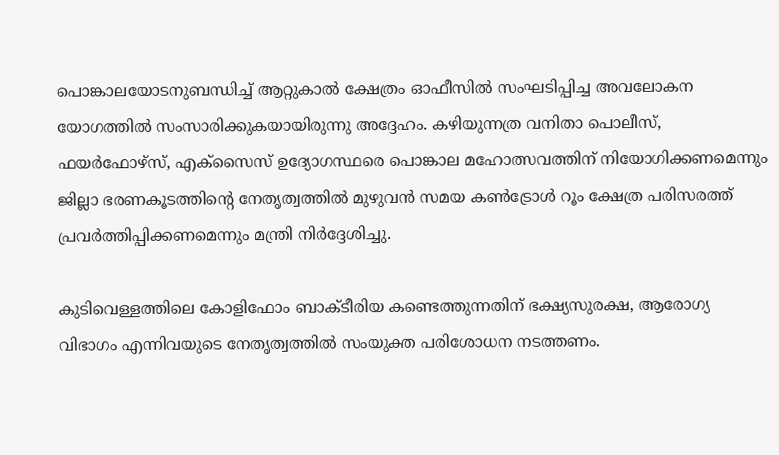പൊങ്കാലയോടനുബന്ധിച്ച് ആറ്റുകാൽ ക്ഷേത്രം ഓഫീസിൽ സംഘടിപ്പിച്ച അവലോകന യോഗത്തിൽ സംസാരിക്കുകയായിരുന്നു അദ്ദേഹം. കഴിയുന്നത്ര വനിതാ പൊലീസ്, ഫയർഫോഴ്സ്, എക്സൈസ് ഉദ്യോഗസ്ഥരെ പൊങ്കാല മഹോത്സവത്തിന് നിയോഗിക്കണമെന്നും ജില്ലാ ഭരണകൂടത്തിന്റെ നേതൃത്വത്തിൽ മുഴുവൻ സമയ കൺട്രോൾ റൂം ക്ഷേത്ര പരിസരത്ത് പ്രവർത്തിപ്പിക്കണമെന്നും മന്ത്രി നിർദ്ദേശിച്ചു.

കുടിവെള്ളത്തിലെ കോളിഫോം ബാക്ടീരിയ കണ്ടെത്തുന്നതിന് ഭക്ഷ്യസുരക്ഷ, ആരോഗ്യ വിഭാഗം എന്നിവയുടെ നേതൃത്വത്തിൽ സംയുക്ത പരിശോധന നടത്തണം.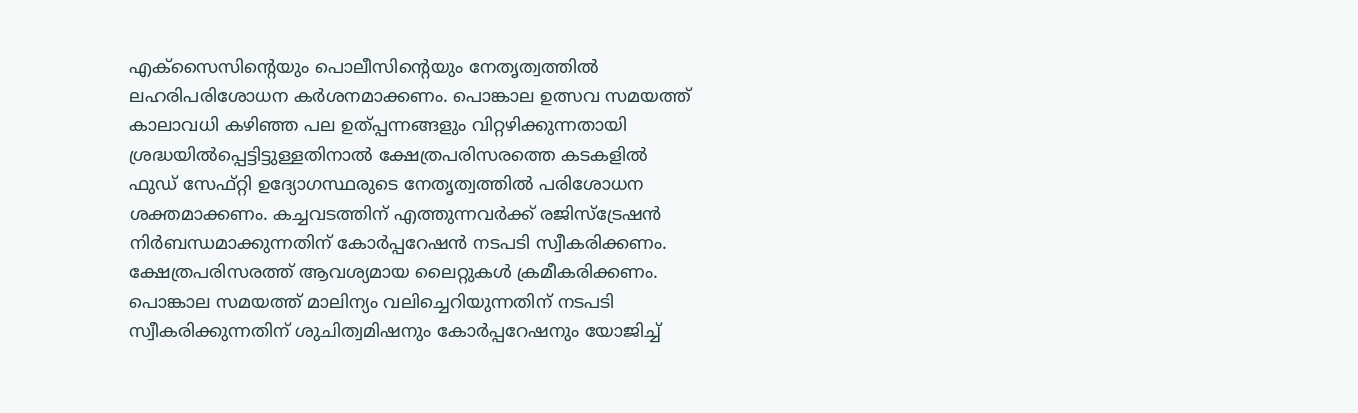എക്സൈസിന്‍റെയും പൊലീസിന്‍റെയും നേതൃത്വത്തിൽ ലഹരിപരിശോധന കർശനമാക്കണം. പൊങ്കാല ഉത്സവ സമയത്ത് കാലാവധി കഴിഞ്ഞ പല ഉത്പ്പന്നങ്ങളും വിറ്റഴിക്കുന്നതായി ശ്രദ്ധയിൽപ്പെട്ടിട്ടുള്ളതിനാൽ ക്ഷേത്രപരിസരത്തെ കടകളിൽ ഫു‍ഡ് സേഫ്റ്റി ഉദ്യോഗസ്ഥരുടെ നേതൃത്വത്തിൽ പരിശോധന ശക്തമാക്കണം. കച്ചവടത്തിന് എത്തുന്നവർക്ക് രജിസ്ട്രേഷൻ നിർബന്ധമാക്കുന്നതിന് കോർപ്പറേഷൻ നടപടി സ്വീകരിക്കണം. ക്ഷേത്രപരിസരത്ത് ആവശ്യമായ ലൈറ്റുകൾ ക്രമീകരിക്കണം. പൊങ്കാല സമയത്ത് മാലിന്യം വലിച്ചെറിയുന്നതിന് നടപടി സ്വീകരിക്കുന്നതിന് ശുചിത്വമിഷനും കോർപ്പറേഷനും യോജിച്ച്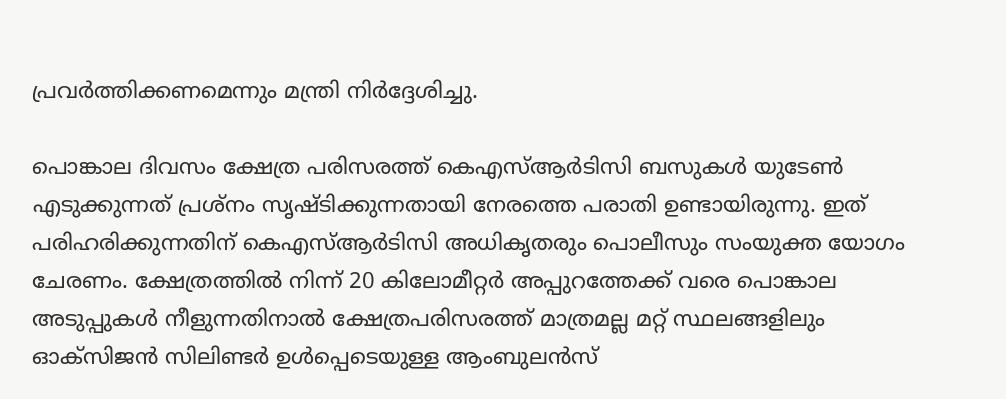പ്രവർത്തിക്കണമെന്നും മന്ത്രി നിർദ്ദേശിച്ചു.

പൊങ്കാല ദിവസം ക്ഷേത്ര പരിസരത്ത് കെഎസ്ആർടിസി ബസുകൾ യുടേൺ എടുക്കുന്നത് പ്രശ്നം സൃഷ്ടിക്കുന്നതായി നേരത്തെ പരാതി ഉണ്ടായിരുന്നു. ഇത് പരിഹരിക്കുന്നതിന് കെഎസ്ആർടിസി അധികൃതരും പൊലീസും സംയുക്ത യോഗം ചേരണം. ക്ഷേത്രത്തിൽ നിന്ന് 20 കിലോമീറ്റർ അപ്പുറത്തേക്ക് വരെ പൊങ്കാല അടുപ്പുകൾ നീളുന്നതിനാൽ ക്ഷേത്രപരിസരത്ത് മാത്രമല്ല മറ്റ് സ്ഥലങ്ങളിലും ഓക്സിജൻ സിലിണ്ടർ ഉൾപ്പെടെയുള്ള ആംബുലൻസ്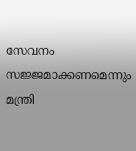സേവനം സജ്ജമാക്കണമെന്നും മന്ത്രി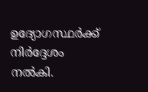ഉദ്യോഗസ്ഥർക്ക് നിർദ്ദേശം നൽകി.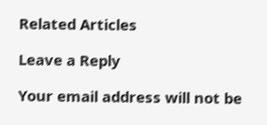Related Articles

Leave a Reply

Your email address will not be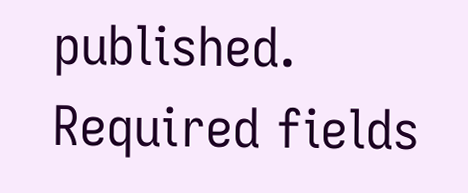published. Required fields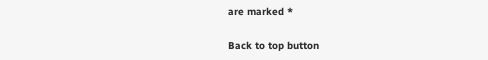are marked *

Back to top button